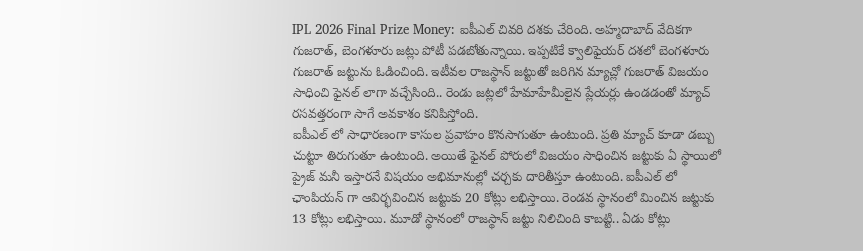IPL 2026 Final Prize Money: ఐపీఎల్ చివరి దశకు చేరింది. అహ్మదాబాద్ వేదికగా గుజరాత్, బెంగళూరు జట్లు పోటీ పడబోతున్నాయి. ఇప్పటికే క్వాలిఫైయర్ దశలో బెంగళూరు గుజరాత్ జట్టును ఓడించింది. ఇటీవల రాజస్థాన్ జట్టుతో జరిగిన మ్యాచ్లో గుజరాత్ విజయం సాధించి ఫైనల్ లాగా వచ్చేసింది.. రెండు జట్లలో హేమాహేమీలైన ప్లేయర్లు ఉండడంతో మ్యాచ్ రసవత్తరంగా సాగే అవకాశం కనిపిస్తోంది.
ఐపీఎల్ లో సాధారణంగా కాసుల ప్రవాహం కొనసాగుతూ ఉంటుంది. ప్రతి మ్యాచ్ కూడా డబ్బు చుట్టూ తిరుగుతూ ఉంటుంది. అయితే ఫైనల్ పోరులో విజయం సాధించిన జట్టుకు ఏ స్థాయిలో ప్రైజ్ మనీ ఇస్తారనే విషయం అభిమానుల్లో చర్చకు దారితీస్తూ ఉంటుంది. ఐపీఎల్ లో ఛాంపియన్ గా ఆవిర్భవించిన జట్టుకు 20 కోట్లు లభిస్తాయి. రెండవ స్థానంలో మించిన జట్టుకు 13 కోట్లు లభిస్తాయి. మూడో స్థానంలో రాజస్థాన్ జట్టు నిలిచింది కాబట్టి.. ఏడు కోట్లు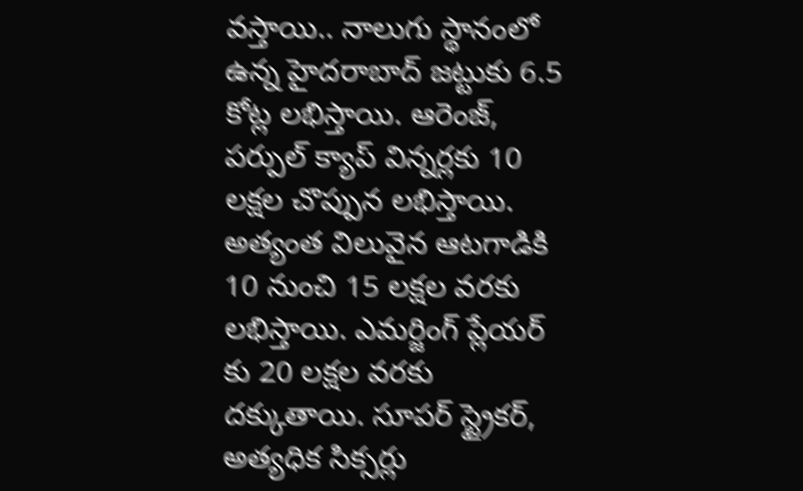వస్తాయి.. నాలుగు స్థానంలో ఉన్న హైదరాబాద్ జట్టుకు 6.5 కోట్ల లభిస్తాయి. ఆరెంజ్, పర్పుల్ క్యాప్ విన్నర్లకు 10 లక్షల చొప్పున లభిస్తాయి. అత్యంత విలువైన ఆటగాడికి 10 నుంచి 15 లక్షల వరకు లభిస్తాయి. ఎమర్జింగ్ ప్లేయర్ కు 20 లక్షల వరకు దక్కుతాయి. సూపర్ స్ట్రైకర్, అత్యధిక సిక్సర్లు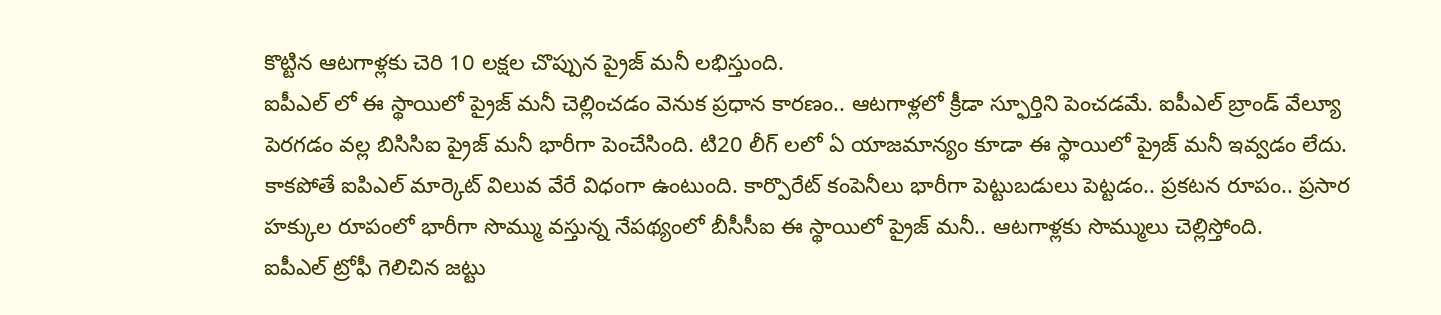కొట్టిన ఆటగాళ్లకు చెరి 10 లక్షల చొప్పున ప్రైజ్ మనీ లభిస్తుంది.
ఐపీఎల్ లో ఈ స్థాయిలో ప్రైజ్ మనీ చెల్లించడం వెనుక ప్రధాన కారణం.. ఆటగాళ్లలో క్రీడా స్ఫూర్తిని పెంచడమే. ఐపీఎల్ బ్రాండ్ వేల్యూ పెరగడం వల్ల బిసిసిఐ ప్రైజ్ మనీ భారీగా పెంచేసింది. టి20 లీగ్ లలో ఏ యాజమాన్యం కూడా ఈ స్థాయిలో ప్రైజ్ మనీ ఇవ్వడం లేదు. కాకపోతే ఐపిఎల్ మార్కెట్ విలువ వేరే విధంగా ఉంటుంది. కార్పొరేట్ కంపెనీలు భారీగా పెట్టుబడులు పెట్టడం.. ప్రకటన రూపం.. ప్రసార హక్కుల రూపంలో భారీగా సొమ్ము వస్తున్న నేపథ్యంలో బీసీసీఐ ఈ స్థాయిలో ప్రైజ్ మనీ.. ఆటగాళ్లకు సొమ్ములు చెల్లిస్తోంది.
ఐపీఎల్ ట్రోఫీ గెలిచిన జట్టు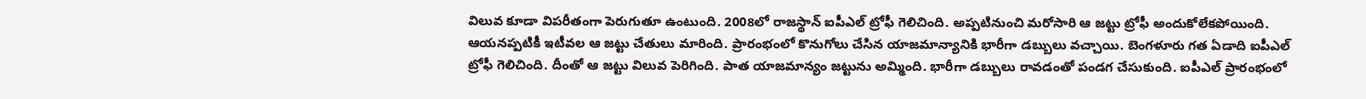విలువ కూడా విపరీతంగా పెరుగుతూ ఉంటుంది. 2008లో రాజస్థాన్ ఐపీఎల్ ట్రోఫీ గెలిచింది. అప్పటినుంచి మరోసారి ఆ జట్టు ట్రోఫీ అందుకోలేకపోయింది. ఆయనప్పటికీ ఇటీవల ఆ జట్టు చేతులు మారింది. ప్రారంభంలో కొనుగోలు చేసిన యాజమాన్యానికి భారీగా డబ్బులు వచ్చాయి. బెంగళూరు గత ఏడాది ఐపీఎల్ ట్రోఫీ గెలిచింది. దీంతో ఆ జట్టు విలువ పెరిగింది. పాత యాజమాన్యం జట్టును అమ్మింది. భారీగా డబ్బులు రావడంతో పండగ చేసుకుంది. ఐపీఎల్ ప్రారంభంలో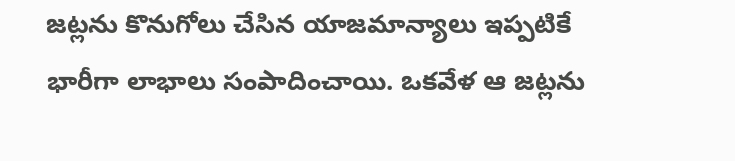జట్లను కొనుగోలు చేసిన యాజమాన్యాలు ఇప్పటికే భారీగా లాభాలు సంపాదించాయి. ఒకవేళ ఆ జట్లను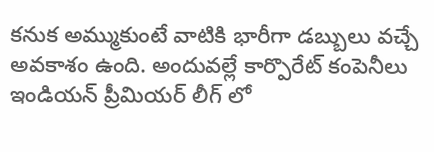కనుక అమ్ముకుంటే వాటికి భారీగా డబ్బులు వచ్చే అవకాశం ఉంది. అందువల్లే కార్పొరేట్ కంపెనీలు ఇండియన్ ప్రీమియర్ లీగ్ లో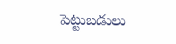పెట్టుబడులు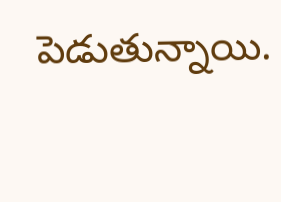పెడుతున్నాయి.